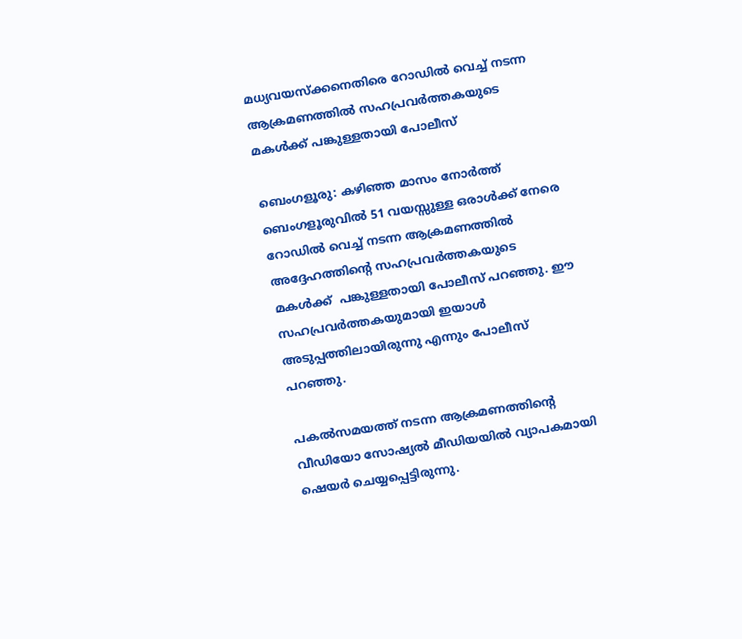മധ്യവയസ്‌ക്കനെതിരെ റോഡിൽ വെച്ച് നടന്ന ആക്രമണത്തിൽ സഹപ്രവർത്തകയുടെ മകൾക്ക് പങ്കുള്ളതായി പോലീസ്

ബെംഗളൂരു: കഴിഞ്ഞ മാസം നോർത്ത് ബെംഗളൂരുവിൽ 51 വയസ്സുള്ള ഒരാൾക്ക് നേരെ റോഡിൽ വെച്ച് നടന്ന ആക്രമണത്തിൽ അദ്ദേഹത്തിന്റെ സഹപ്രവർത്തകയുടെ മകൾക്ക്  പങ്കുള്ളതായി പോലീസ് പറഞ്ഞു. ഈ സഹപ്രവർത്തകയുമായി ഇയാൾ അടുപ്പത്തിലായിരുന്നു എന്നും പോലീസ് പറഞ്ഞു.

പകൽസമയത്ത് നടന്ന ആക്രമണത്തിന്റെ വീഡിയോ സോഷ്യൽ മീഡിയയിൽ വ്യാപകമായി ഷെയർ ചെയ്യപ്പെട്ടിരുന്നു.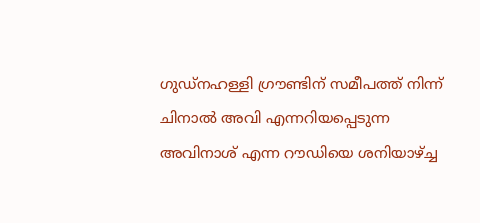ഗുഡ്‌നഹള്ളി ഗ്രൗണ്ടിന് സമീപത്ത് നിന്ന് ചിനാൽ അവി എന്നറിയപ്പെടുന്ന  അവിനാശ് എന്ന റൗഡിയെ ശനിയാഴ്ച്ച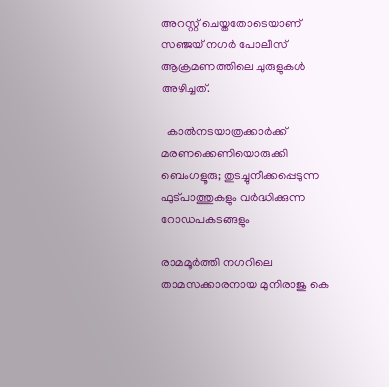അറസ്റ്റ് ചെയ്തതോടെയാണ് സഞ്ജയ് നഗർ പോലീസ് ആക്രമണത്തിലെ ചുരുളുകൾ അഴിച്ചത്.

  കാൽനടയാത്രക്കാർക്ക് മരണക്കെണിയൊരുക്കി ബെംഗളൂരു; തുടച്ചുനീക്കപ്പെടുന്ന ഫുട്പാത്തുകളും വർദ്ധിക്കുന്ന റോഡപകടങ്ങളും

രാമമൂർത്തി നഗറിലെ താമസക്കാരനായ മുനിരാജു കെ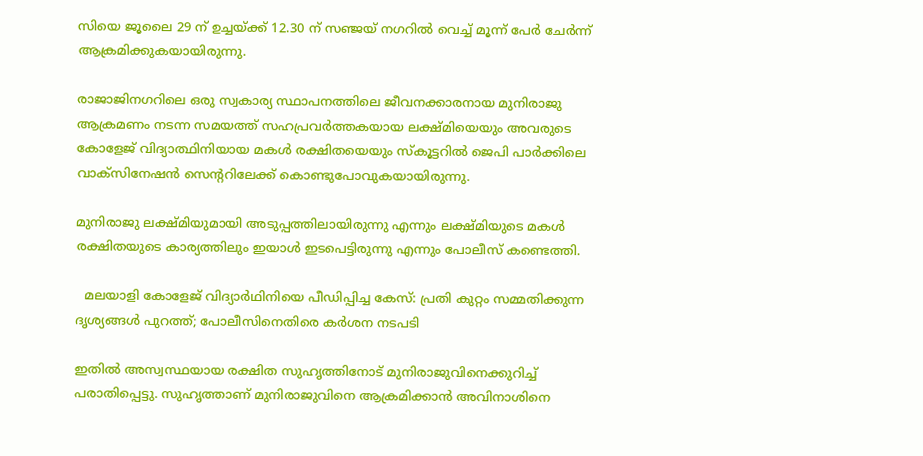സിയെ ജൂലൈ 29 ന് ഉച്ചയ്ക്ക് 12.30 ന് സഞ്ജയ് നഗറിൽ വെച്ച് മൂന്ന് പേർ ചേർന്ന് ആക്രമിക്കുകയായിരുന്നു.

രാജാജിനഗറിലെ ഒരു സ്വകാര്യ സ്ഥാപനത്തിലെ ജീവനക്കാരനായ മുനിരാജു ആക്രമണം നടന്ന സമയത്ത് സഹപ്രവർത്തകയായ ലക്ഷ്മിയെയും അവരുടെ കോളേജ് വിദ്യാത്ഥിനിയായ മകൾ രക്ഷിതയെയും സ്കൂട്ടറിൽ ജെപി പാർക്കിലെ വാക്സിനേഷൻ സെന്ററിലേക്ക് കൊണ്ടുപോവുകയായിരുന്നു.

മുനിരാജു ലക്ഷ്മിയുമായി അടുപ്പത്തിലായിരുന്നു എന്നും ലക്ഷ്മിയുടെ മകൾ രക്ഷിതയുടെ കാര്യത്തിലും ഇയാൾ ഇടപെട്ടിരുന്നു എന്നും പോലീസ് കണ്ടെത്തി.

  മലയാളി കോളേജ് വിദ്യാർഥിനിയെ പീഡിപ്പിച്ച കേസ്: പ്രതി കുറ്റം സമ്മതിക്കുന്ന ദൃശ്യങ്ങൾ പുറത്ത്; പോലീസിനെതിരെ കർശന നടപടി

ഇതിൽ അസ്വസ്ഥയായ രക്ഷിത സുഹൃത്തിനോട് മുനിരാജുവിനെക്കുറിച്ച് പരാതിപ്പെട്ടു. സുഹൃത്താണ് മുനിരാജുവിനെ ആക്രമിക്കാൻ അവിനാശിനെ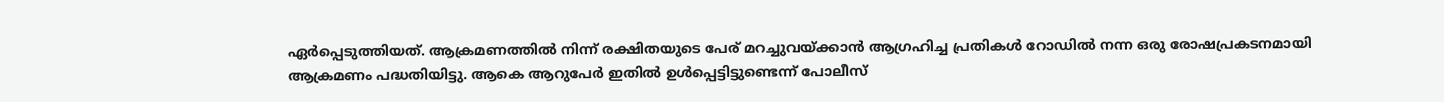ഏർപ്പെടുത്തിയത്. ആക്രമണത്തിൽ നിന്ന് രക്ഷിതയുടെ പേര് മറച്ചുവയ്ക്കാൻ ആഗ്രഹിച്ച പ്രതികൾ റോഡിൽ നന്ന ഒരു രോഷപ്രകടനമായി ആക്രമണം പദ്ധതിയിട്ടു. ആകെ ആറുപേർ ഇതിൽ ഉള്‍പ്പെട്ടിട്ടുണ്ടെന്ന് പോലീസ്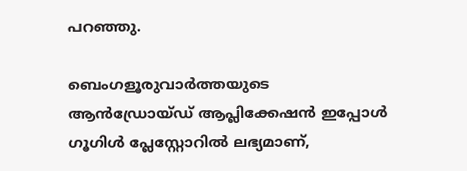പറഞ്ഞു.

ബെംഗളൂരുവാർത്തയുടെ ആൻഡ്രോയ്ഡ് ആപ്ലിക്കേഷൻ ഇപ്പോൾ ഗൂഗിൾ പ്ലേസ്റ്റോറിൽ ലഭ്യമാണ്,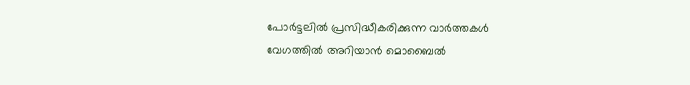പോർട്ടലിൽ പ്രസിദ്ധീകരിക്കുന്ന വാർത്തകൾ വേഗത്തിൽ അറിയാൻ മൊബൈൽ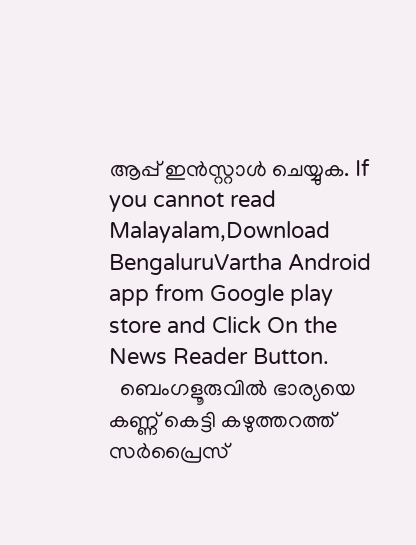ആപ്പ് ഇൻസ്റ്റാൾ ചെയ്യുക. If you cannot read Malayalam,Download BengaluruVartha Android app from Google play store and Click On the News Reader Button.
  ബെംഗളൂരുവിൽ ഭാര്യയെ കണ്ണ് കെട്ടി കഴുത്തറത്ത് സർപ്രൈസ്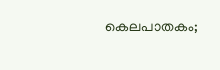കെലപാതകം;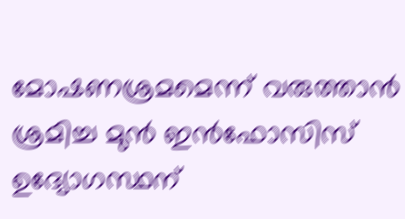മോഷണശ്രമമെന്ന് വരുത്താൻ ശ്രമിച്ച മുൻ ഇൻഫോസിസ് ഉദ്യോഗസ്ഥന്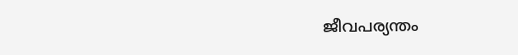ജീവപര്യന്തം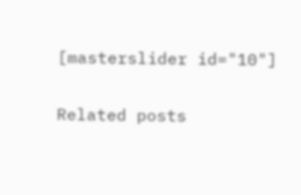[masterslider id="10"]

Related posts